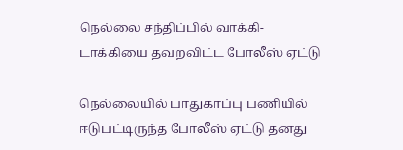நெல்லை சந்திப்பில் வாக்கி- டாக்கியை தவறவிட்ட போலீஸ் ஏட்டு

நெல்லையில் பாதுகாப்பு பணியில் ஈடுபட்டிருந்த போலீஸ் ஏட்டு தனது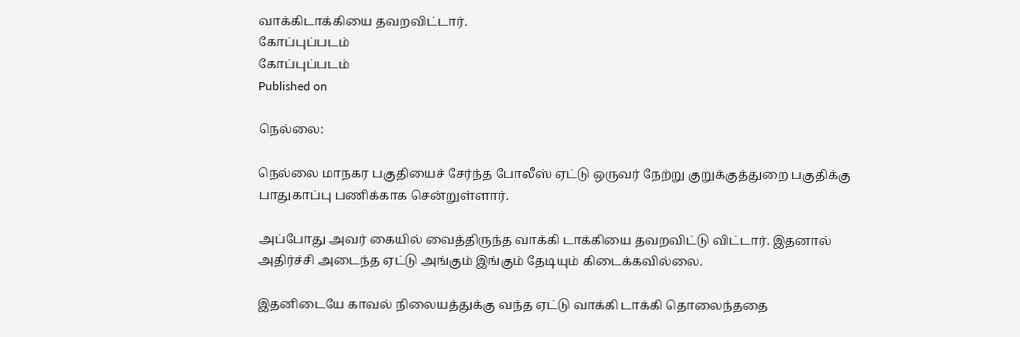வாக்கிடாக்கியை தவறவிட்டார்.
கோப்புப்படம்
கோப்புப்படம்
Published on

நெல்லை:

நெல்லை மாநகர பகுதியைச் சேர்ந்த போலீஸ் ஏட்டு ஒருவர் நேற்று குறுக்குத்துறை பகுதிக்கு பாதுகாப்பு பணிக்காக சென்றுள்ளார்.

அப்போது அவர் கையில் வைத்திருந்த வாக்கி டாக்கியை தவறவிட்டு விட்டார். இதனால் அதிர்ச்சி அடைந்த ஏட்டு அங்கும் இங்கும் தேடியும் கிடைக்கவில்லை.

இதனிடையே காவல் நிலையத்துக்கு வந்த ஏட்டு வாக்கி டாக்கி தொலைந்ததை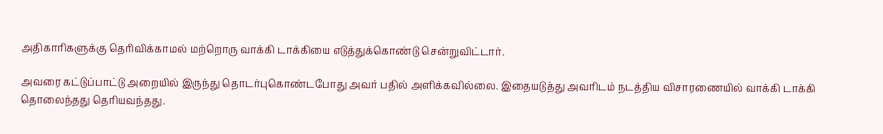அதிகாரிகளுக்கு தெரிவிக்காமல் மற்றொரு வாக்கி டாக்கியை எடுத்துக்கொண்டு சென்றுவிட்டார்.

அவரை கட்டுப்பாட்டு அறையில் இருந்து தொடர்புகொண்டபோது அவர் பதில் அளிக்கவில்லை. இதையடுத்து அவரிடம் நடத்திய விசாரணையில் வாக்கி டாக்கி தொலைந்தது தெரியவந்தது.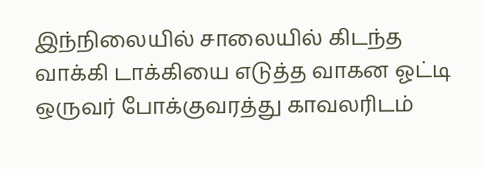இந்நிலையில் சாலையில் கிடந்த வாக்கி டாக்கியை எடுத்த வாகன ஓட்டி ஒருவர் போக்குவரத்து காவலரிடம்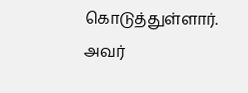கொடுத்துள்ளார். அவர்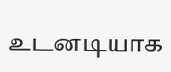உடனடியாக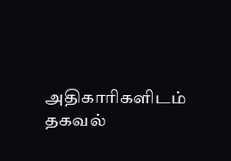அதிகாரிகளிடம் தகவல்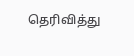தெரிவித்து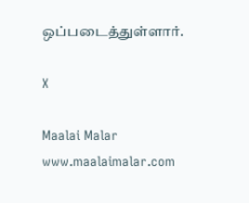ஒப்படைத்துள்ளார்.

X

Maalai Malar
www.maalaimalar.com